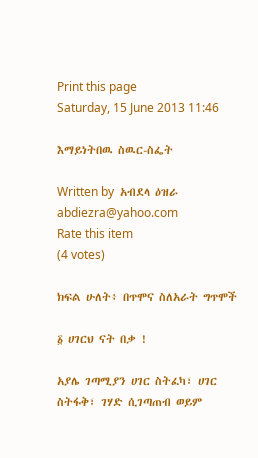Print this page
Saturday, 15 June 2013 11:46

እማይነትበዉ ስዉር-ስፌት

Written by  አብደላ ዕዝራ abdiezra@yahoo.com
Rate this item
(4 votes)

ክፍል ሁለት፥ በጥሞና ስለአራት ግጥሞች

፩ ሀገርህ ናት በቃ !

አያሌ ገጣሚያን ሀገር ስትፈካ፣ ሀገር ስትፋቅ፣ ገሃድ ሲገጣጠብ ወይም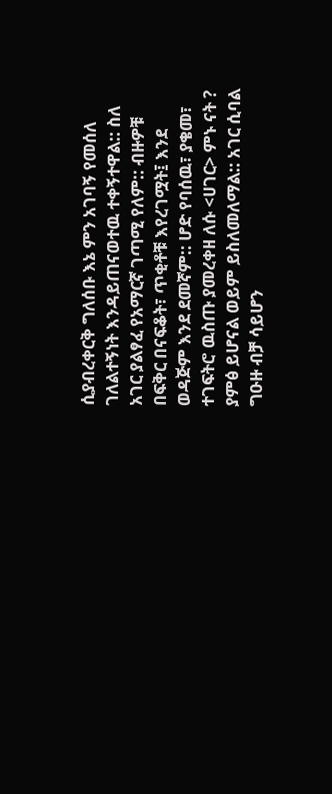ሲያብረቀርቅ ግለሰቡ እኔ ምን አገባኝ የመሰለ ገለልተኝነት እንዳይጠናወተዉ ተቀኝተዋል:: ስለ አገር ያልፃፈ የአማርኛ ገጣሚ የለም:: ብዙዎቹ በፍቅር በናፍቆት፣ ጥቂቶቹ እየረገሟት፤ እንደ ወዳጅም እንደ ደመኛም:: ሆድ የባሰዉ፣ ያቄመ፣ ተገፍትሮ ዉስጡ ያመረቀዘ ለሱ <ሀገር> ምኑ ናት ? ያምፅ ይሆናል ወይም ይስለመለማል:: አገር ሲባል ግዑዙ ብቻ ሳይሆን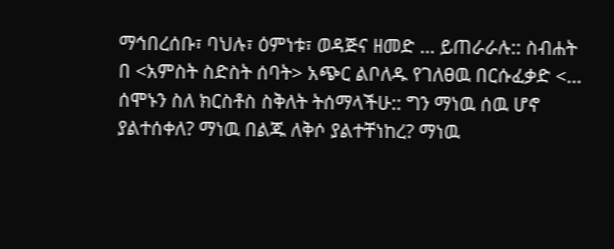ማኅበረሰቡ፣ ባህሉ፣ ዕምነቱ፣ ወዳጅና ዘመድ ... ይጠራራሉ:: ስብሐት በ <አምስት ስድስት ሰባት> አጭር ልቦለዱ የገለፀዉ በርሱፈቃድ <... ሰሞኑን ስለ ክርስቶስ ስቅለት ትሰማላችሁ:: ግን ማነዉ ሰዉ ሆኖ ያልተሰቀለ? ማነዉ በልጁ ለቅሶ ያልተቸነከረ? ማነዉ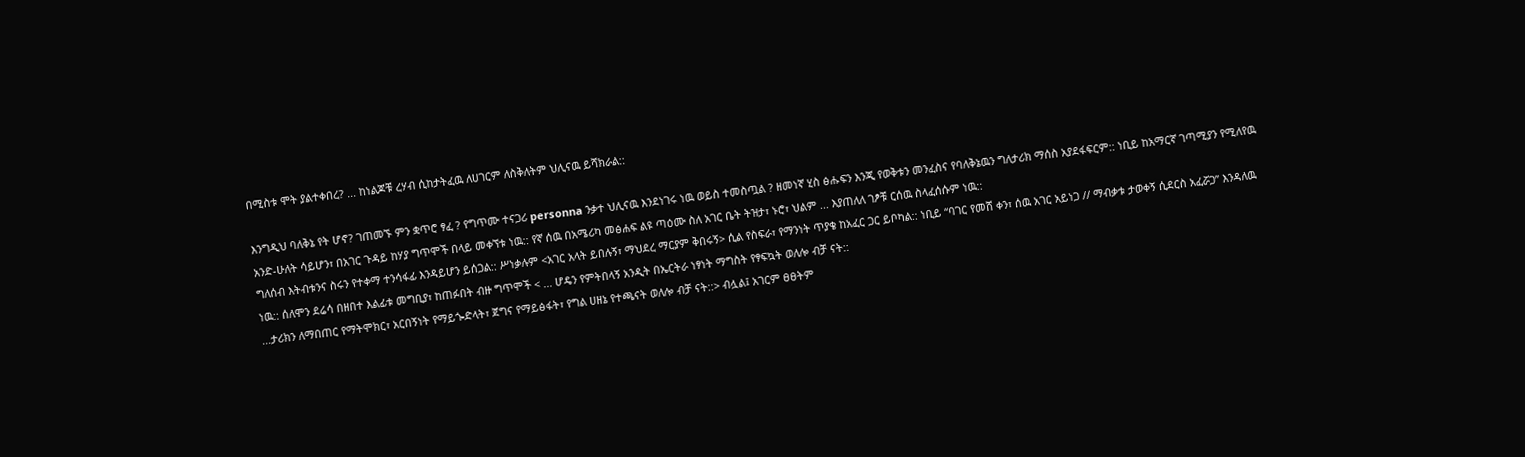በሚስቱ ሞት ያልተቀበረ? ... ከነልጆቹ ረሃብ ሲከታትፈዉ ለሀገርም ለስቅለትም ህሊናዉ ይሻክራል::

እንግዲህ ባለቅኔ የት ሆኖ? ገጠመኙ ምን ቋጥሮ ፃፈ ? የግጥሙ ተናጋሪ personna ንቃተ ህሊናዉ እንደነገሩ ነዉ ወይስ ተመስጧል ? ዘመነኛ ሂስ ፅሑፍን እንጂ የወቅቱን መንፈስና የባለቅኔዉን ግለታሪክ ማሰስ አያደፋፍርም:: ነቢይ ከአማርኛ ገጣሚያን የሚለየዉ አንድ-ሁለት ሳይሆን፣ በአገር ጉዳይ ከሃያ ግጥሞች በላይ መቀኘቱ ነዉ:: የኛ ሰዉ በአሜሪካ መፅሐፍ ልዩ ጣዕሙ ስለ አገር ቤት ትዝታ፣ ኑሮ፣ ህልም ... እያጠለለ ገፆቹ ርሰዉ ስላፈሰሱም ነዉ::
ግለሰብ እትብቱንና ስሩን የተቀማ ተንሳፋፊ እንዳይሆን ይሰጋል:: ሥነቃሉም <አገር አላት ይበሉኝ፣ ማህደረ ማርያም ቅበሩኝ> ሲል የስፍራ፣ የማንነት ጥያቄ ከአፈር ጋር ይቦካል:: ነቢይ “ባገር የመሸ ቀን፣ ሰዉ አገር አይነጋ // ማብቃቱ ታወቀኝ ሲደርስ አፈሯጋ” እንዳለዉ ነዉ:: ሰለሞን ደሬሳ በዘበተ እልፊቱ መግቢያ፣ ከጠፉበት ብዙ ግጥሞች < ... ሆዴን የምትበላኝ አንዲት በኤርትራ ነፃነት ማግስት የፃፍኳት ወለሎ ብቻ ናት::
...ታሪክን ለማበጠር የማትሞክር፣ አርበኝነት የማይጐድላት፣ ጀግና የማይፅፋት፣ የግል ሀዘኔ የተጫናት ወለሎ ብቻ ናት::> ብሏል፤ አገርም ፀፀትም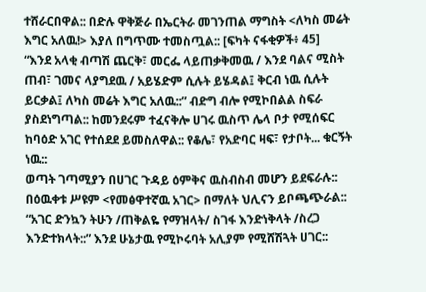ተሸራርበዋል:: በድሉ ዋቅጅራ በኤርትራ መገንጠል ማግስት <ለካስ መሬት እግር አለዉ!> እያለ በግጥሙ ተመስጧል:: [ፍካት ናፋቂዎች፥ 45]
“እንደ አላቂ ብጣሽ ጨርቅ፣ መርፌ ላይጠቃቅመዉ / እንደ ባልና ሚስት ጠብ፣ ገመና ላያግደዉ / አይሄድም ሲሉት ይሄዳል፤ ቅርብ ነዉ ሲሉት ይርቃል፤ ለካስ መሬት እግር አለዉ::” ብድግ ብሎ የሚኮበልል ስፍራ ያስደነግጣል:: ከመንደሩም ተፈናቅሎ ሀገሩ ዉስጥ ሌላ ቦታ የሚሰፍር ከባዕድ አገር የተሰደደ ይመስለዋል:: የቆሌ፣ የአድባር ዛፍ፣ የታቦት... ቁርኝት ነዉ::
ወጣት ገጣሚያን በሀገር ጉዳይ ዕምቅና ዉስብስብ መሆን ይደፍራሉ:: በዕዉቀቱ ሥዩም <የመፅዋተኛዉ አገር> በማለት ህሊናን ይቦጫጭራል:: “አገር ድንኳን ትሁን /ጠቅልዬ የማዝላት/ ስገፋ እንድነቅላት /ስረጋ እንድተክላት::” እንደ ሁኔታዉ የሚኮሩባት አሊያም የሚሸሽጓት ሀገር::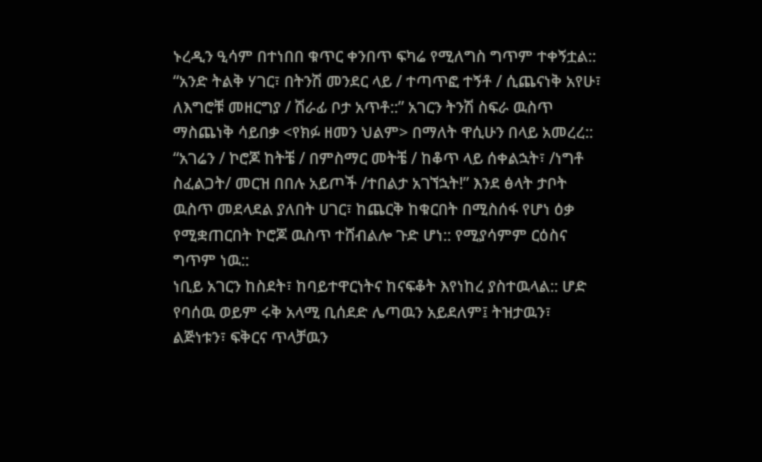ኑረዲን ዒሳም በተነበበ ቁጥር ቀንበጥ ፍካሬ የሚለግስ ግጥም ተቀኝቷል:: “አንድ ትልቅ ሃገር፣ በትንሽ መንደር ላይ / ተጣጥፎ ተኝቶ / ሲጨናነቅ አየሁ፣ ለእግሮቹ መዘርግያ / ሽራፊ ቦታ አጥቶ::” አገርን ትንሽ ስፍራ ዉስጥ ማስጨነቅ ሳይበቃ <የክፉ ዘመን ህልም> በማለት ዋሲሁን በላይ አመረረ:: “አገሬን / ኮሮጆ ከትቼ / በምስማር መትቼ / ከቆጥ ላይ ሰቀልኋት፣ /ነግቶ ስፈልጋት/ መርዝ በበሉ አይጦች /ተበልታ አገኘኋት!” እንደ ፅላት ታቦት ዉስጥ መደላደል ያለበት ሀገር፣ ከጨርቅ ከቁርበት በሚስሰፋ የሆነ ዕቃ የሚቋጠርበት ኮሮጆ ዉስጥ ተሸብልሎ ጉድ ሆነ:: የሚያሳምም ርዕስና ግጥም ነዉ::
ነቢይ አገርን ከስደት፣ ከባይተዋርነትና ከናፍቆት እየነከረ ያስተዉላል:: ሆድ የባሰዉ ወይም ሩቅ አላሚ ቢሰደድ ሌጣዉን አይደለም፤ ትዝታዉን፣ ልጅነቱን፣ ፍቅርና ጥላቻዉን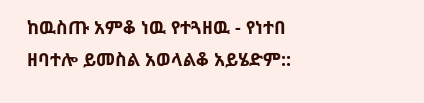ከዉስጡ አምቆ ነዉ የተጓዘዉ - የነተበ ዘባተሎ ይመስል አወላልቆ አይሄድም::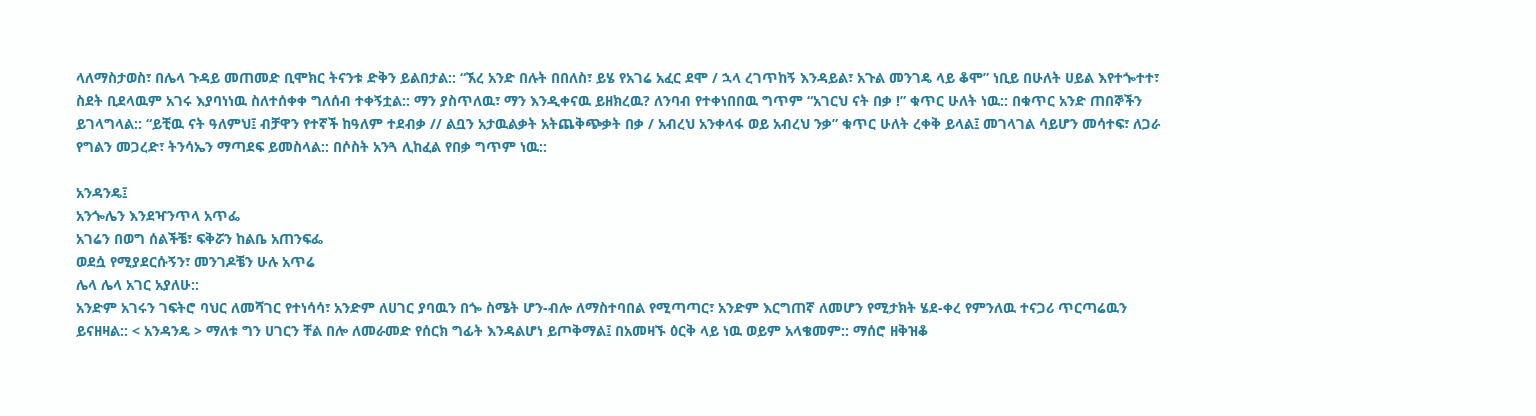ላለማስታወስ፣ በሌላ ጉዳይ መጠመድ ቢሞክር ትናንቱ ድቅን ይልበታል:: “ኧረ አንድ በሉት በበለስ፣ ይሄ የአገሬ አፈር ደሞ / ኋላ ረገጥከኝ እንዳይል፣ አጉል መንገዴ ላይ ቆሞ” ነቢይ በሁለት ሀይል እየተጐተተ፣ ስደት ቢደላዉም አገሩ እያባነነዉ ስለተሰቀቀ ግለሰብ ተቀኝቷል:: ማን ያስጥለዉ፣ ማን እንዲቀናዉ ይዘክረዉ? ለንባብ የተቀነበበዉ ግጥም “አገርህ ናት በቃ !” ቁጥር ሁለት ነዉ:: በቁጥር አንድ ጠበኞችን ይገላግላል:: “ይቺዉ ናት ዓለምህ፤ ብቻዋን የተኛች ከዓለም ተደብቃ // ልቧን አታዉልቃት አትጨቅጭቃት በቃ / አብረህ አንቀላፋ ወይ አብረህ ንቃ” ቁጥር ሁለት ረቀቅ ይላል፤ መገላገል ሳይሆን መሳተፍ፣ ለጋራ የግልን መጋረድ፣ ትንሳኤን ማጣደፍ ይመስላል:: በሶስት አንጓ ሊከፈል የበቃ ግጥም ነዉ::

አንዳንዴ፤
አንጐሌን እንደዣንጥላ አጥፌ
አገሬን በወግ ሰልችቼ፣ ፍቅሯን ከልቤ አጠንፍፌ
ወደሷ የሚያደርሱኝን፣ መንገዶቼን ሁሉ አጥሬ
ሌላ ሌላ አገር አያለሁ::
አንድም አገሩን ገፍትሮ ባህር ለመሻገር የተነሳሳ፣ አንድም ለሀገር ያባዉን በጐ ስሜት ሆን-ብሎ ለማስተባበል የሚጣጣር፣ አንድም እርግጠኛ ለመሆን የሚታክት ሄደ-ቀረ የምንለዉ ተናጋሪ ጥርጣሬዉን ይናዘዛል:: < አንዳንዴ > ማለቱ ግን ሀገርን ቸል በሎ ለመራመድ የሰርክ ግፊት እንዳልሆነ ይጦቅማል፤ በአመዛኙ ዕርቅ ላይ ነዉ ወይም አላቄመም:: ማሰሮ ዘቅዝቆ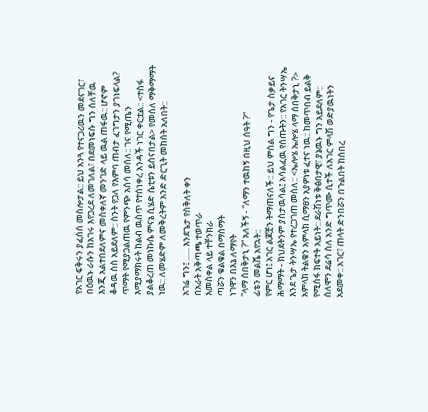የአገር ፍቅሩን ያፈሰሰ መስሎታል:: ይህ አንጓ የተናጋሪዉን መደናገር፣ በዕዉኑ ራሱን ከአገሩ እየጋረደ ለመገለል፣ በደመነፍሱ ግን ሰለቸዉ እንጂ አልተበደለምና መስቀለኛ መንገድ ላይ ዉል ጠፋዉ:: ሆኖም ቆዳዉ ስስ አይደለም:: ስንት የጋለ የእምባ ጠብታ ፈገግታን ያገነፍላል? ጥማት የሚያጋልጠዉ የምንጭ አሰሳ መሰለ:: ገና የሚጤን እሚያማክሩት ከልብ ዉስጥ የተሰነቀረ አንዳች ነገር ቀርቷል:: <ተስፋ ያልቆረጠ መነኩሴ ምናኔ ሲሄድ ሴቲቱን ይሰናበታል> የመሰለ ማቅማማት ነዉ:: ለመሄድም ለመቅረትም አንድ ድርጊት መከሰት አለበት::

አገሬ ግን፤ ...... እንደጌታ የስቅለት ቀን
በአራት አቅጣጫ ተወጥራ
እመስቀል ላይ ተቸንክራ
ጣሯን ቁልቁል በማሰማት
ነገዋን በእኔ ለማየት
“ላማ ሰበቅታኒ ?” አለችኝ - “ለማን ተዉከኝ በዚህ ሰዓት ?”
ፊቴን መልሼ አየኋት::
የምር ሆነ፤ አገር ልጆቿን ትማጠናለች:: ይህ ምስል ግን - የጌታ ስቃይና ሕማማት - ክህደትንም ያስታዉሳል፤ አሳልፈዉ የሰጡትን:: የአገር ትንሣኤ እንደ ጌታ ትንሣኤ የተረጋገጠ መሰለ:: <ኤሎሄ ኤሎሄ ላማ ሰበቅታኒ ?> አምላክ ትልቁን አምላክ ሲማፀን አያዎነቱ ፈተና ነዉ:: ከመጥበብ ይልቅ የሚሰፋ ክፍተት አይነት:: ደራሽነቱ ቅፅበታዊ፣ ያኔዉኑ ግን አይደለም:: ሰለሞን ደሬሳ ስለ አንድ ግጥሙ ሲተች ለአገር ምላሽ ወድያዉነትን አደመቀ:: አገር፣ ጠላት ድንበሯን በጉልበት ከሰበረ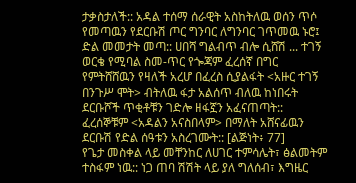ታቃስታለች:: አዳል ተሰማ ሰራዊት አስከትለዉ ወሰን ጥሶ የመጣዉን የደርቡሽ ጦር ግንባር ለግንባር ገጥመዉ ኑሮ፤ ድል መመታት መጣ:: ሀበሻ ግልብጥ ብሎ ሲሸሽ ... ተገኝ ወርቄ የሚባል ስመ-ጥር የጐጃም ፈረሰኛ በግር የምትሸሸዉን የዛለች አረሆ በፈረስ ሲያልፋት <አዙር ተገኝ በንጉሥ ሞት> ብትለዉ ፋታ አልሰጥ ብለዉ ከነበሩት ደርቡሾች ጥቂቶቹን ገድሎ ዘፋኟን አፈናጠጣት:: ፈረሰኞቹም <አዳልን አናስበላም> በማለት አሸናፊዉን ደርቡሽ የድል ሰዓቱን አስረገሙት:: [ልጅነት፥ 77]
የጌታ መስቀል ላይ መቸንከር ለሀገር ተምሳሌት፣ ፅልመትም ተስፋም ነዉ:: ነጋ ጠባ ሽሽት ላይ ያለ ግለሰብ፣ እግዜር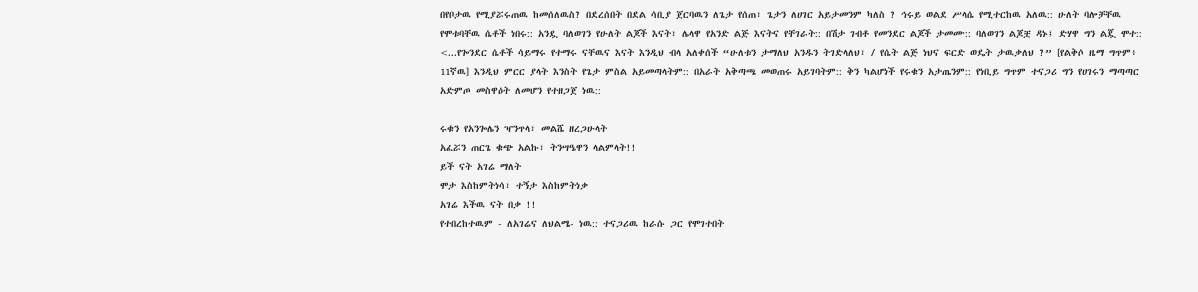በየቦታዉ የሚያሯሩጠዉ ከመሰለዉስ? በደረሰበት በደል ሳቢያ ጀርባዉን ለጌታ የሰጠ፣ ጌታን ለሀገር አይታመንም ካለስ ? ኅሩይ ወልደ ሥላሴ የሚተርከዉ አለዉ:: ሁለት ባሎቻቸዉ የሞቱባቸዉ ሴቶች ነበሩ:: አንዷ ባለወገን የሁለት ልጆች እናት፣ ሌላዋ የአንድ ልጅ እናትና የቸገራት:: በሽታ ገብቶ የመንደር ልጆች ታመሙ:: ባለወገን ልጆቿ ዳኑ፤ ድሃዋ ግን ልጇ ሞተ:: <...የጐንደር ሴቶች ሳይማሩ የተማሩ ናቸዉና እናት እንዲህ ብላ አለቀሰች “ሁለቱን ታማለህ አንዱን ትገድላለህ፣ / የሴት ልጅ ነህና ፍርድ ወዴት ታዉቃለህ ?” [የልቅሶ ዜማ ግጥም፥ 11ኛዉ] እንዲህ ምርር ያላት እንስት የጌታ ምስል አይመጣላትም:: በአራት አቅጣጫ መወጠሩ አይገባትም:: ቅን ካልሆነች የሩቁን አታጤንም:: የነቢይ ግጥም ተናጋሪ ግን የሀገሩን ማጣጣር አድምጦ መስዋዕት ለመሆን የተዘጋጀ ነዉ::

ሩቁን የአንጐሌን ዣንጥላ፣ መልሼ ዘረጋሁላት
አፈሯን ጠርጌ ቁጭ አልኩ፣ ትንሣዔዋን ላልምላት!!
ይች ናት አገሬ ማለት
ሞታ እስከምትነሳ፣ ተኝታ እስከምትነቃ
አገሬ እችዉ ናት በቃ !!
የተበረከተዉም - ለአገሬና ለህልሜ- ነዉ:: ተናጋሪዉ ከራሱ ጋር የሞገተበት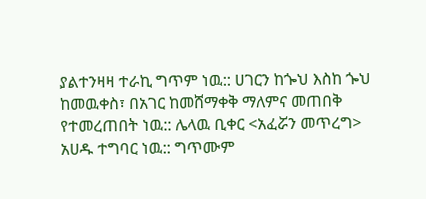ያልተንዛዛ ተራኪ ግጥም ነዉ:: ሀገርን ከጐህ እስከ ጐህ ከመዉቀስ፣ በአገር ከመሸማቀቅ ማለምና መጠበቅ የተመረጠበት ነዉ:: ሌላዉ ቢቀር <አፈሯን መጥረግ> አሀዱ ተግባር ነዉ:: ግጥሙም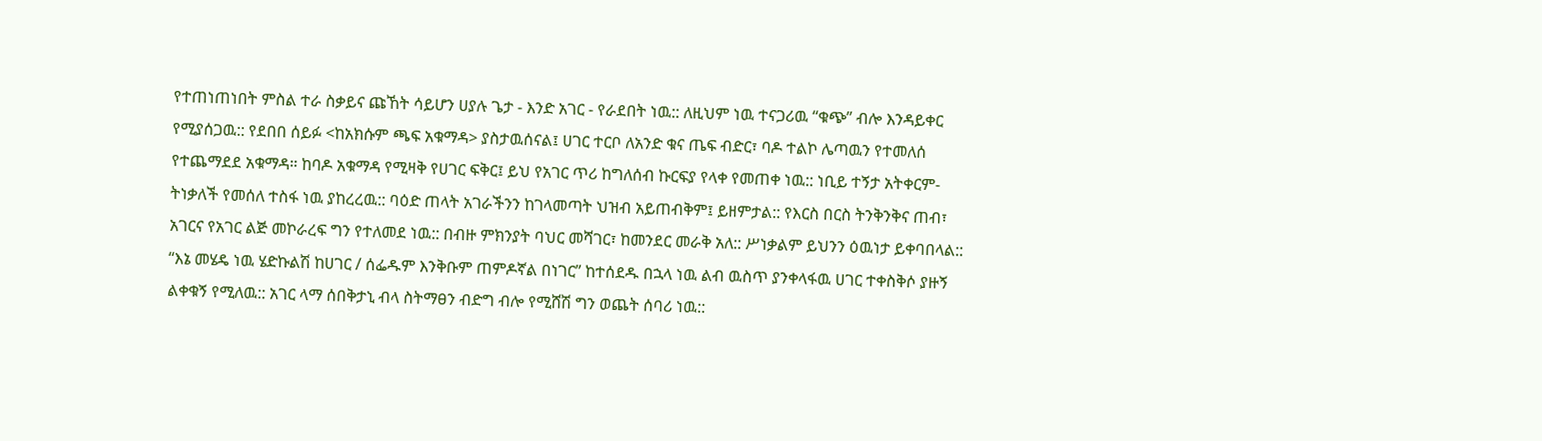የተጠነጠነበት ምስል ተራ ስቃይና ጩኸት ሳይሆን ሀያሉ ጌታ - እንድ አገር - የራደበት ነዉ:: ለዚህም ነዉ ተናጋሪዉ “ቁጭ” ብሎ እንዳይቀር የሚያሰጋዉ:: የደበበ ሰይፉ <ከአክሱም ጫፍ አቁማዳ> ያስታዉሰናል፤ ሀገር ተርቦ ለአንድ ቁና ጤፍ ብድር፣ ባዶ ተልኮ ሌጣዉን የተመለሰ የተጨማደደ አቁማዳ። ከባዶ አቁማዳ የሚዛቅ የሀገር ፍቅር፤ ይህ የአገር ጥሪ ከግለሰብ ኩርፍያ የላቀ የመጠቀ ነዉ:: ነቢይ ተኝታ አትቀርም-ትነቃለች የመሰለ ተስፋ ነዉ ያከረረዉ:: ባዕድ ጠላት አገራችንን ከገላመጣት ህዝብ አይጠብቅም፤ ይዘምታል:: የእርስ በርስ ትንቅንቅና ጠብ፣ አገርና የአገር ልጅ መኮራረፍ ግን የተለመደ ነዉ:: በብዙ ምክንያት ባህር መሻገር፣ ከመንደር መራቅ አለ:: ሥነቃልም ይህንን ዕዉነታ ይቀባበላል:: “እኔ መሄዴ ነዉ ሄድኩልሽ ከሀገር / ሰፌዱም እንቅቡም ጠምዶኛል በነገር” ከተሰደዱ በኋላ ነዉ ልብ ዉስጥ ያንቀላፋዉ ሀገር ተቀስቅሶ ያዙኝ ልቀቁኝ የሚለዉ:: አገር ላማ ሰበቅታኒ ብላ ስትማፀን ብድግ ብሎ የሚሸሽ ግን ወጨት ሰባሪ ነዉ::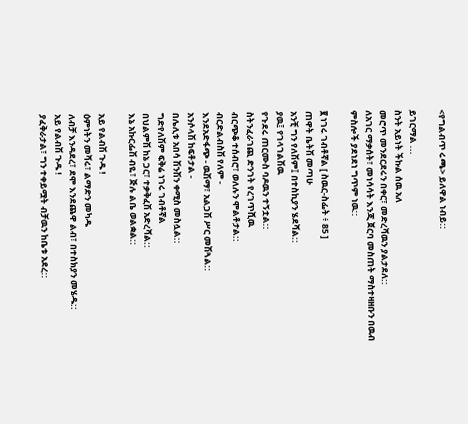<የግልብጥ ሩጫ> ይለዋል ነብይ::

ይገርማል ...
ስንት አይነት ችኩል ሰዉ አለ
መሮጥ መንደርደሩን በቀር፣ መድረሻዉን ያልታደለ::
ለአገር ማቃሰት፣ መነሳሳት እንጂ ጀርባ መስጠት ማስተዛዘቡን በዉብ ምስሎች ያደነደነ ግጥም ነዉ::

፪ ነገሩ ገብቶኛል [ ስዉር-ስፌት ፥ 85 ]
ጠዋት ቤትሽ መጣሁ
አንቺ ግን የለሽም፤ በተስኪያን ሄደሻል::
ያዉ፤ የገላገልሽዉ
የጉደሩ ጠርሙስ ባዶዉን ተኝቷል::
ስትንፈራገጪ ድንገት የረገጥሺዉ
ብርጭቆ ተሰብሮ፣ ወለሉን ሞልቶታል::
ብርድልብስሽ የለም -
እንደአድፋጭ - ዉሽማ፣ አልጋሽ ሥር መሽጓል::
አንሶላሽ ከፍቶታል -
በሌሊቱ አበሳ ሽንሽን ቀሚስ መስሏል::
ግድየለሽም ፍቅሬ ነገሩ ገብቶኛል
በህልምሽ ከኔ ጋር፣ ተቃቅፈሽ አድረሻል::
እኔ አኩርፌሽ ብዬ፣ ጅሉ ልቤ ወልቋል::

አይ የልብሽ ጉዱ !
ዕምነትን መሻሩ፣ ልማድን መካዱ
ለብቻ እንዳደረ፣ ደሞ እንደጨዋ ልብ፣ በተስክያን መሄዱ::
አይ የልብሽ ጉዱ !
ያፈቅራታል፣ ግን ተቀይሟት ብቻዉን ከቤቱ አደረ::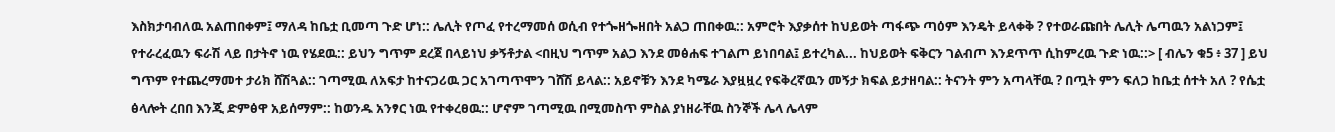እስክታባብለዉ አልጠበቀም፤ ማለዳ ከቤቷ ቢመጣ ጉድ ሆነ:: ሌሊት የጦፈ የተረማመሰ ወሲብ የተጐዘጐዘበት አልጋ ጠበቀዉ:: አምሮት እያቃሰተ ከህይወት ጣፋጭ ጣዕም እንዴት ይላቀቅ ? የተወራጩበት ሌሊት ሌጣዉን አልነጋም፤ የተራረፈዉን ፍራሽ ላይ በታትኖ ነዉ የሄደዉ:: ይህን ግጥም ደረጀ በላይነህ ቃኝቶታል <በዚህ ግጥም አልጋ እንደ መፅሐፍ ተገልጦ ይነበባል፤ ይተረካል... ከህይወት ፍቅርን ገልብጦ እንደጥጥ ሲከምረዉ ጉድ ነዉ::> [ ብሌን ቁ5 ፥ 37 ] ይህ ግጥም የተጨረማመተ ታሪክ ሸሽጓል:: ገጣሚዉ ለአፍታ ከተናጋሪዉ ጋር አገጣጥሞን ገሸሽ ይላል:: አይኖቹን እንደ ካሜራ እያዟዟረ የፍቅረኛዉን መኝታ ክፍል ይታዘባል:: ትናንት ምን አጣላቸዉ ? በጧት ምን ፍለጋ ከቤቷ ሰተት አለ ? የሴቷ ፅላሎት ረበበ እንጂ ድምፅዋ አይሰማም:: ከወንዱ አንፃር ነዉ የተቀረፀዉ:: ሆኖም ገጣሚዉ በሚመስጥ ምስል ያነዘራቸዉ ስንኞች ሌላ ሌላም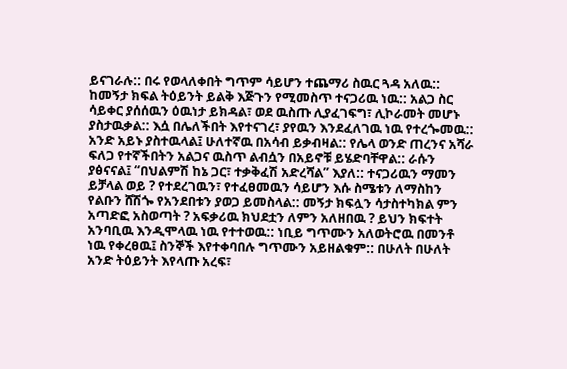ይናገራሉ:: በሩ የወላለቀበት ግጥም ሳይሆን ተጨማሪ ስዉር ጓዳ አለዉ::
ከመኝታ ክፍል ትዕይንት ይልቅ እጅጉን የሚመስጥ ተናጋሪዉ ነዉ:: አልጋ ስር ሳይቀር ያሰሰዉን ዕዉነታ ይክዳል፣ ወደ ዉስጡ ሊያፈገፍግ፣ ሊኮራመት መሆኑ ያስታዉቃል:: እሷ በሌለችበት እየተናገረ፣ ያየዉን እንደፈለገዉ ነዉ የተረጐመዉ:: አንድ አይኑ ያስተዉላል፤ ሁለተኛዉ በአሳብ ይቃብዛል:: የሌላ ወንድ ጠረንና አሻራ ፍለጋ የተኛችበትን አልጋና ዉስጥ ልብሷን በአይኖቹ ይሄድባቸዋል:: ራሱን ያፅናናል፤ “በህልምሽ ከኔ ጋር፣ ተቃቅፈሽ አድረሻል” እያለ:: ተናጋሪዉን ማመን ይቻላል ወይ ? የተደረገዉን፣ የተፈፀመዉን ሳይሆን እሱ ስሜቱን ለማስከን የልቡን ሸሽጐ የአንደበቱን ያወጋ ይመስላል:: መኝታ ክፍሏን ሳታስተካክል ምን አጣድፎ አስወጣት ? አፍቃሪዉ ክህደቷን ለምን አለዘበዉ ? ይህን ክፍተት አንባቢዉ እንዲሞላዉ ነዉ የተተወዉ:: ነቢይ ግጥሙን አለወትሮዉ በመንቶ ነዉ የቀረፀዉ፤ ስንኞች እየተቀባበሉ ግጥሙን አይዘልቁም:: በሁለት በሁለት አንድ ትዕይንት እየላጡ አረፍ፣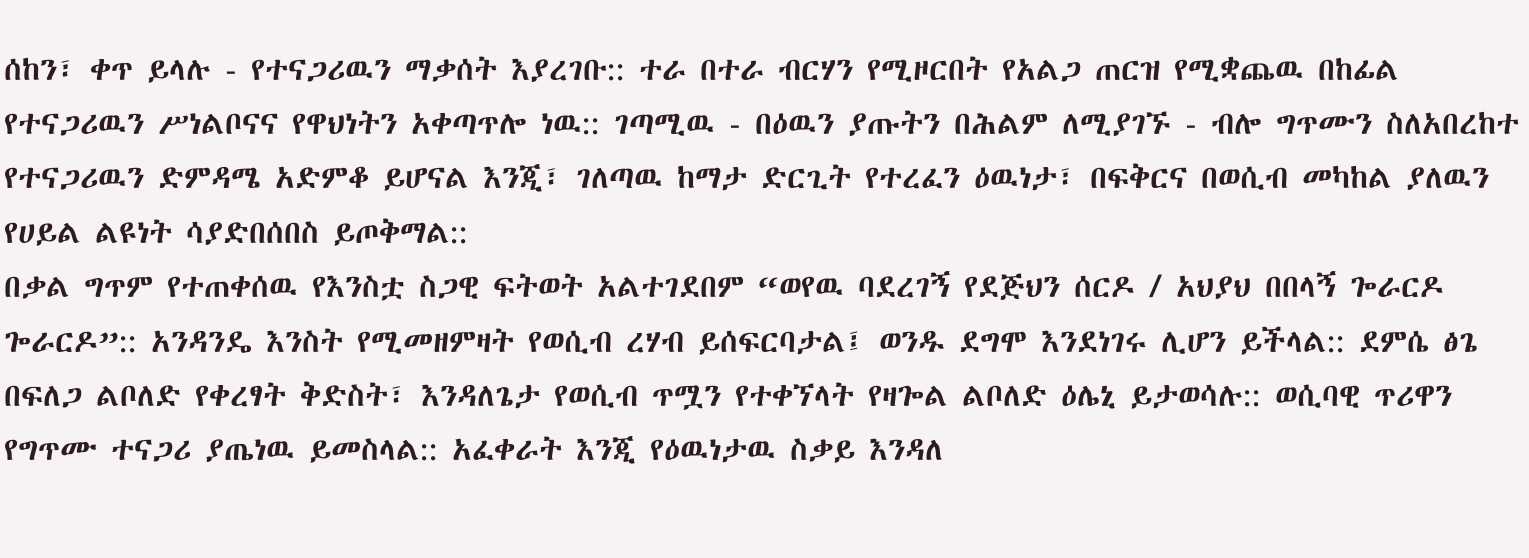ሰከን፣ ቀጥ ይላሉ - የተናጋሪዉን ማቃሰት እያረገቡ:: ተራ በተራ ብርሃን የሚዞርበት የአልጋ ጠርዝ የሚቋጨዉ በከፊል የተናጋሪዉን ሥነልቦናና የዋህነትን አቀጣጥሎ ነዉ:: ገጣሚዉ - በዕዉን ያጡትን በሕልም ለሚያገኙ - ብሎ ግጥሙን ስለአበረከተ የተናጋሪዉን ድምዳሜ አድምቆ ይሆናል እንጂ፣ ገለጣዉ ከማታ ድርጊት የተረፈን ዕዉነታ፣ በፍቅርና በወሲብ መካከል ያለዉን የሀይል ልዩነት ሳያድበሰበስ ይጦቅማል::
በቃል ግጥም የተጠቀሰዉ የእንስቷ ስጋዊ ፍትወት አልተገደበም “ወየዉ ባደረገኝ የደጅህን ሰርዶ / አህያህ በበላኝ ጐራርዶ ጐራርዶ”:: አንዳንዴ እንስት የሚመዘምዛት የወሲብ ረሃብ ይሰፍርባታል፤ ወንዱ ደግሞ እንደነገሩ ሊሆን ይችላል:: ደምሴ ፅጌ በፍለጋ ልቦለድ የቀረፃት ቅድስት፣ እንዳለጌታ የወሲብ ጥሟን የተቀኘላት የዛጐል ልቦለድ ዕሌኒ ይታወሳሉ:: ወሲባዊ ጥሪዋን የግጥሙ ተናጋሪ ያጤነዉ ይመስላል:: አፈቀራት እንጂ የዕዉነታዉ ስቃይ እንዳለ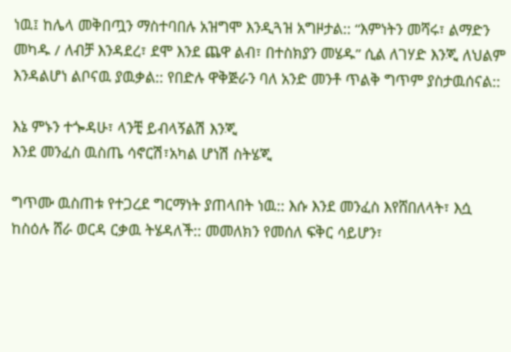ነዉ፤ ከሌላ መቅበጧን ማስተባበሉ አዝግሞ እንዲጓዝ አግዞታል:: “እምነትን መሻሩ፣ ልማድን መካዱ / ለብቻ እንዳደረ፣ ደሞ እንደ ጨዋ ልብ፣ በተስክያን መሄዱ” ሲል ለገሃድ እንጂ ለህልም እንዳልሆነ ልቦናዉ ያዉቃል:: የበድሉ ዋቅጅራን ባለ አንድ መንቶ ጥልቅ ግጥም ያስታዉሰናል::

እኔ ምኑን ተጐዳሁ፣ ላንቺ ይብላኝልሽ እንጂ
እንደ መንፈስ ዉስጤ ሳኖርሽ፣አካል ሆነሽ ስትሄጂ

ግጥሙ ዉስጠቱ የተጋረደ ግርማነት ያጠላበት ነዉ:: እሱ እንደ መንፈስ እየሸበለላት፣ እሷ ከስዕሉ ሸራ ወርዳ ርቃዉ ትሄዳለች:: መመለክን የመሰለ ፍቅር ሳይሆን፣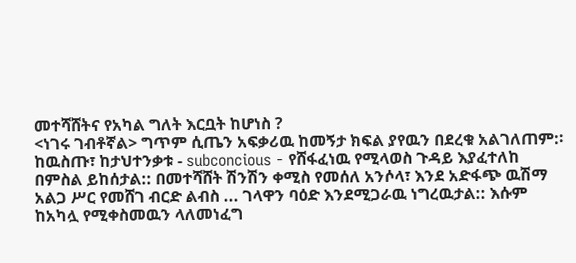መተሻሸትና የአካል ግለት እርቧት ከሆነስ ?
<ነገሩ ገብቶኛል> ግጥም ሲጤን አፍቃሪዉ ከመኝታ ክፍል ያየዉን በደረቁ አልገለጠም:፡ ከዉስጡ፣ ከታህተንቃቱ - subconcious - የሸፋፈነዉ የሚላወስ ጉዳይ እያፈተለከ በምስል ይከሰታል:: በመተሻሸት ሽንሽን ቀሚስ የመሰለ አንሶላ፣ እንደ አድፋጭ ዉሽማ አልጋ ሥር የመሸገ ብርድ ልብስ ... ገላዋን ባዕድ እንደሚጋራዉ ነግረዉታል:: እሱም ከአካሏ የሚቀስመዉን ላለመነፈግ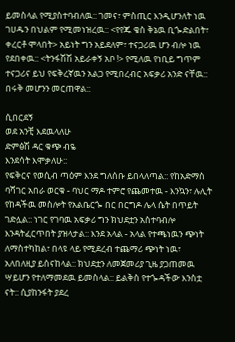ይመስላል የሚያስተባብለዉ:: ገመና፣ ምስጢር እንዲሆንለት ነዉ ገሀዱን በህልም የሚመነዝረዉ:: <የየጁ ቄስ ቅኔዉ ቢጐድልበት፣ ቀረርቶ ሞላበት> አይነት ግን አይደለም፣ ተናጋሪዉ ሆን ብሎ ነዉ የደበቀዉ:: <ትንፋሽሽ አይራቀኝ አቦ !> የሚለዉ የነቢይ ግጥም ተናጋሪና ይህ የፍቅረኛዉን አልጋ የሚበረብር አፍቃሪ አንድ ናቸዉ:: በሩቅ መሆንን መርጠዋል::

ሲበርደኝ
ወደ አንቺ እደዉላለሁ
ድምፅሽ ዳር ቁጭ ብዬ
እንደሳት እሞቃለሁ::
የፍቅርና የወሲብ ጣዕም እንደ ግለሰቡ ይበላለጣል:: የከአድማስ ባሻገር አበራ ወርቁ - ባህር ማዶ ተምሮ የጨመተዉ - እንኳን፣ ሉሊት የከዳችዉ መስሎት የአልቤርጐ በር በርግዶ ሌላ ሴት በጥይት ገድሏል:: ነገር የገባዉ አፍቃሪ ግን ክህደቷን አስተባብሎ እንዳትፈርጥበት ያዝላታል:: እንደ አላል - አላል የተጫነዉን ጭነት ለማስተካከል፣ በላዩ ላይ የሚደረብ ተጨማሪ ጭነት ነዉ፣ አለበለዚያ ይሰናከላል:: ክህደቷን ለመጀመሪያ ጊዜ ያጋጠመዉ ሣይሆን የተለማመደዉ ይመስላል:: ይልቅስ የተጐዳችው እንስቷ ናት:: ሲያከንፋት ያደረ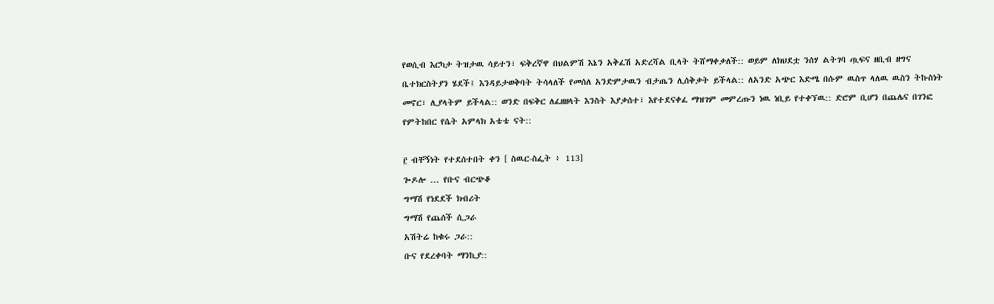የወሲብ እርካታ ትዝታዉ ሳይተን፣ ፍቅረኛዋ በህልምሽ እኔን አቅፈሽ አድረሻል ቢላት ትሸማቀቃለች:: ወይም ለክህደቷ ንሰሃ ልትገባ ጧፍና ዘቢብ ዘግና ቤተክርስትያን ሄደች፤ እንዳይታወቅባት ትሳላለች የመሰለ አንድምታዉን ብታጤን ሊሰቅቃት ይችላል:: ለአንድ አጭር እድሜ በሱም ዉስጥ ላለዉ ዉስን ትኩስነት መኖር፣ ሊያላትም ይችላል:: ወንድ በፍቅር ለፈዘዘላት እንስት እያቃሰተ፣ እየተደናቀፈ ማዝገም መምረጡን ነዉ ነቢይ የተቀኘዉ:: ድሮም ቢሆን በጨሌና በገንፎ የምትከበር የሴት አምላክ አቴቴ ናት::

፫ ብቸኝነት የተደሰተበት ቀን [ ስዉር-ስፌት ፥ 113]
ጐዶሎ ... የቡና ብርጭቆ
ግማሽ የነደደች ክብሪት
ግማሽ የጨሰች ሲጋራ
አሽትሬ ከቁሩ ጋራ::
ቡና የደረቀባት ማንኪያ::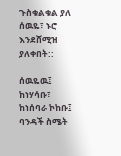ጉስቁልቁል ያለ ሰዉዬ፣ ኑሮ እንደሸሚዝ ያለቀበት::

ሰዉዬዉ፤
ከነሃሳቡ፣
ከነሰባራ ኮከቡ፤
ባንዳች ስሜት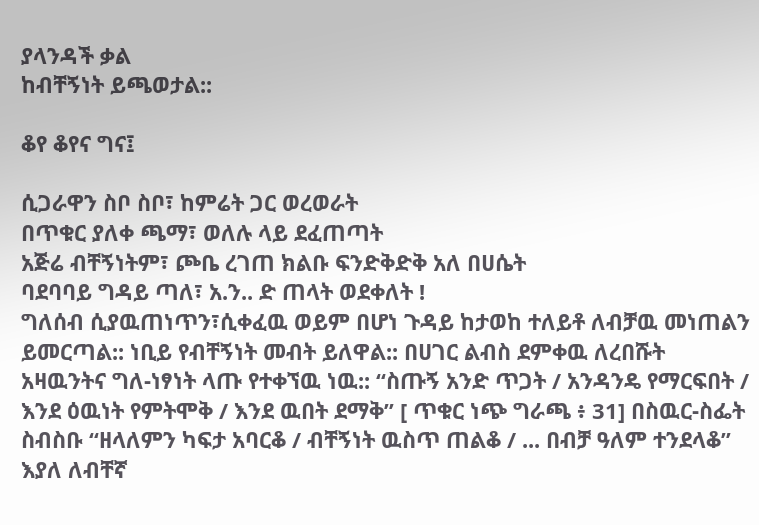ያላንዳች ቃል
ከብቸኝነት ይጫወታል::

ቆየ ቆየና ግና፤

ሲጋራዋን ስቦ ስቦ፣ ከምሬት ጋር ወረወራት
በጥቁር ያለቀ ጫማ፣ ወለሉ ላይ ደፈጠጣት
አጅሬ ብቸኝነትም፣ ጮቤ ረገጠ ክልቡ ፍንድቅድቅ አለ በሀሴት
ባደባባይ ግዳይ ጣለ፣ አ.ን.. ድ ጠላት ወደቀለት !
ግለሰብ ሲያዉጠነጥን፣ሲቀፈዉ ወይም በሆነ ጉዳይ ከታወከ ተለይቶ ለብቻዉ መነጠልን ይመርጣል:: ነቢይ የብቸኝነት መብት ይለዋል:: በሀገር ልብስ ደምቀዉ ለረበሹት አዛዉንትና ግለ-ነፃነት ላጡ የተቀኘዉ ነዉ:: “ስጡኝ አንድ ጥጋት / አንዳንዴ የማርፍበት / እንደ ዕዉነት የምትሞቅ / እንደ ዉበት ደማቅ” [ ጥቁር ነጭ ግራጫ ፥ 31] በስዉር-ስፌት ስብስቡ “ዘላለምን ካፍታ አባርቆ / ብቸኝነት ዉስጥ ጠልቆ / ... በብቻ ዓለም ተንደላቆ” እያለ ለብቸኛ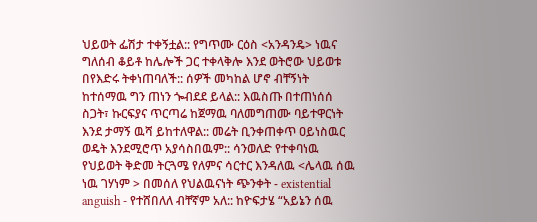ህይወት ፌሽታ ተቀኝቷል:: የግጥሙ ርዕስ <አንዳንዴ> ነዉና ግለሰብ ቆይቶ ከሌሎች ጋር ተቀላቅሎ እንደ ወትሮው ህይወቱ በየእድሩ ትቀነጠባለች:: ሰዎች መካከል ሆኖ ብቸኝነት ከተሰማዉ ግን ጠነን ጐብደደ ይላል:: እዉስጡ በተጠነሰሰ ስጋት፣ ኩርፍያና ጥርጣሬ ከጀማዉ ባለመግጠሙ ባይተዋርነት እንደ ታማኝ ዉሻ ይከተለዋል:: መሬት ቢንቀጠቀጥ ዐይነስዉር ወዴት እንደሚሮጥ አያሳስበዉም:: ሳንወለድ የተቀባነዉ የህይወት ቅድመ ትርጓሜ የለምና ሳርተር እንዳለዉ <ሌላዉ ሰዉ ነዉ ገሃነም > በመሰለ የህልዉናነት ጭንቀት - existential anguish - የተሸበለለ ብቸኛም አለ:: ከዮፍታሄ “አይኔን ሰዉ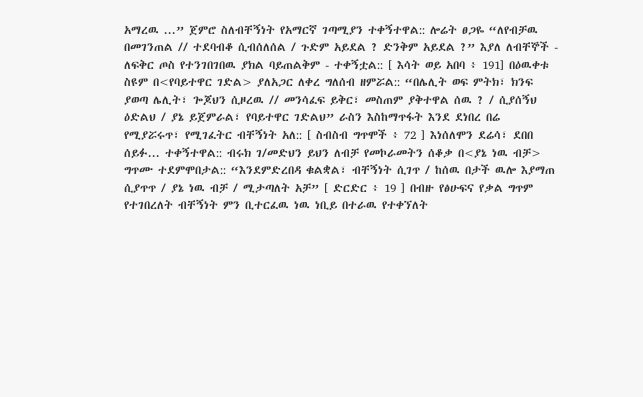አማረዉ ...” ጀምሮ ስለብቸኝነት የአማርኛ ገጣሚያን ተቀኝተዋል:: ሎሬት ፀጋዬ “ለየብቻዉ በመገንጠል // ተደባብቆ ሲብሰለሰል / ጉድም አይደል ? ድንቅም አይደል ?” እያለ ለብቸኞች - ለፍቅር ጦስ የተንገበገበዉ ያክል ባይጠልቅም - ተቀኝቷል:: [ እሳት ወይ አበባ ፥ 191] በዕዉቀቱ ስዩም በ<የባይተዋር ገድል> ያለአጋር ለቀረ ግለሰብ ዘምሯል:: “በሌሊት ወፍ ምትክ፣ ክንፍ ያወጣ ሌሊት፣ ጐጆህን ሲዞረዉ // መንሳፈፍ ይቅር፣ መስጠም ያቅተዋል ሰዉ ? / ሲያሰኝህ ዕድልህ / ያኔ ይጀምራል፣ የባይተዋር ገድልህ” ራስን እስከማጥፋት እንደ ደነበረ በሬ የሚያሯሩጥ፣ የሚገፈትር ብቸኝነት አለ:: [ ስብስብ ግጥሞች ፥ 72 ] እነሰለሞን ደሬሳ፣ ደበበ ሰይፉ... ተቀኝተዋል:: ብሩክ ገ/መድህን ይህን ለብቻ የመኮራመትን ሰቆቃ በ<ያኔ ነዉ ብቻ> ግጥሙ ተደምሞበታል:: “እንደምድረበዳ ቁልቋል፣ ብቸኝነት ሲገጥ / ከሰዉ በታች ዉሎ እያማጠ ሲያጥጥ / ያኔ ነዉ ብቻ / ሚታጣለት አቻ” [ ድርድር ፥ 19 ] በብዙ የፅሁፍና የቃል ግጥም የተገበረለት ብቸኝነት ምን ቢተርፈዉ ነዉ ነቢይ በተራዉ የተቀኘለት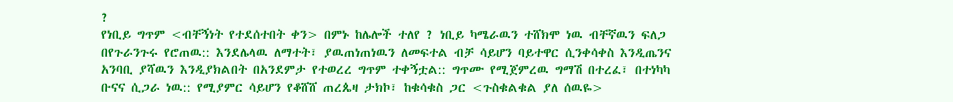?
የነቢይ ግጥም <ብቸኝነት የተደሰተበት ቀን> በምኑ ከሌሎች ተለየ ? ነቢይ ካሜራዉን ተሸክሞ ነዉ ብቸኛዉን ፍለጋ በየጉራንጉሩ የሮጠዉ:: እንደሌላዉ ለማተት፣ ያዉጠነጠነዉን ለመፍተል ብቻ ሳይሆን ባይተዋር ሲንቀሳቀስ እንዲጤንና አንባቢ ያሻዉን እንዲያክልበት በአንደምታ የተወረረ ግጥም ተቀኝቷል:: ግጥሙ የሚጀምረዉ ግማሽ በተረፈ፣ በተነካካ ቡናና ሲጋራ ነዉ:: የሚያምር ሳይሆን የቆሸሸ ጠረጴዛ ታክኮ፣ ከቁሳቁስ ጋር <ጉስቁልቁል ያለ ሰዉዬ>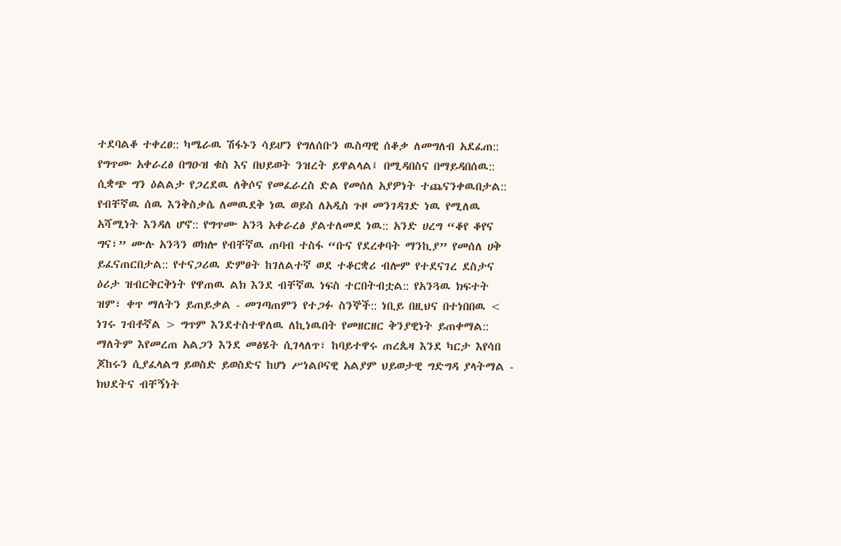ተደባልቆ ተቀረፀ:: ካሜራዉ ሽፋኑን ሳይሆን የግለሰቡን ዉስጣዊ ሰቆቃ ለመግለብ አደፈጠ:: የግጥሙ አቀራረፅ በግዑዝ ቁስ እና በህይወት ንዝረት ይዋልላል፤ በሚዳበስና በማይዳበሰዉ:: ሲቋጭ ግን ዕልልታ የጋረደዉ ለቅሶና የመፈራረስ ድል የመሰለ አያዎነት ተጨናንቀዉበታል:: የብቸኛዉ ሰዉ እንቅስቃሴ ለመዉደቅ ነዉ ወይስ ለአዲስ ጉዞ መንገዳገድ ነዉ የሚለዉ አሻሚነት እንዳለ ሆኖ:: የግጥሙ አንጓ አቀራረፅ ያልተለመደ ነዉ:: አንድ ሀረግ “ቆየ ቆየና ግና፣” ሙሉ አንጓን ወክሎ የብቸኛዉ ጠባብ ተስፋ “ቡና የደረቀባት ማንኪያ” የመሰለ ሀቅ ይፈናጠርበታል:: የተናጋሪዉ ድምፀት ከገለልተኛ ወደ ተቆርቋሪ ብሎም የተደናገረ ደስታና ዕሪታ ዝብርቅርቅነት የዋጠዉ ልክ እንደ ብቸኛዉ ነፍስ ተርበትብቷል:: የአንጓዉ ክፍተት ዝም፣ ቀጥ ማለትን ይጠይቃል - መገጣጠምን የተጋፉ ስንኞች:: ነቢይ በዚህና በተነበበዉ < ነገሩ ገብቶኛል > ግጥም እንደተስተዋለዉ ለኪነዉበት የመዘርዘር ቅንያዊነት ይጠቀማል:: ማለትም እየመረጠ አልጋን እንደ መፅሄት ሲገላለጥ፣ ከባይተዋሩ ጠረጴዛ እንደ ካርታ እየሳበ ጆከሩን ሲያፈላልግ ይወስድ ይወስድና ከሆነ ሥነልቦናዊ አልያም ህይወታዊ ግድግዳ ያላትማል - ክህደትና ብቸኝነት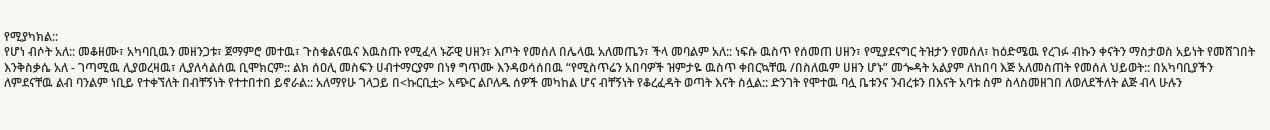የሚያካክል::
የሆነ ብሶት አለ:: መቆዘሙ፣ አካባቢዉን መዘንጋቱ፣ ጀማምሮ መተዉ፣ ጉስቁልናዉና እዉስጡ የሚፈላ ኑሯዊ ሀዘን፣ እጦት የመሰለ በሌላዉ አለመጤን፣ ችላ መባልም አለ:: ነፍሱ ዉስጥ የሰመጠ ሀዘን፣ የሚያደናግር ትዝታን የመሰለ፣ ከዕድሜዉ የረገፉ ብኩን ቀናትን ማስታወስ አይነት የመሸገበት እንቅስቃሴ አለ - ገጣሚዉ ሊያወረዛዉ፣ ሊያለሳልሰዉ ቢሞክርም:: ልክ ሰዐሊ መስፍን ሀብተማርያም በነፃ ግጥሙ እንዳወሳሰበዉ “የሚስጥሬን አበባዎች ዝምታዬ ዉስጥ ቀበርኳቸዉ /በስለዉም ሀዘን ሆኑ” መጐዳት አልያም ለከበባ እጅ አለመስጠት የመሰለ ህይወት:: በአካባቢያችን ለምደናቸዉ ልብ ባንልም ነቢይ የተቀኘለት በብቸኝነት የተተበተበ ይኖራል:: አለማየሁ ገላጋይ በ<ኩርቢቷ> አጭር ልቦለዱ ሰዎች መካከል ሆና ብቸኝነት የቆረፈዳት ወጣት እናት ስሏል:: ድንገት የሞተዉ ባሏ ቤቱንና ንብረቱን በእናት አባቱ ስም ስላስመዘገበ ለወለደችለት ልጅ ብላ ሁሉን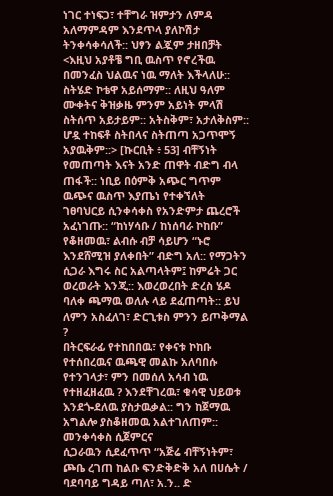ነገር ተነፍጋ፣ ተቸግራ ዝምታን ለምዳ አለማምዳም እንደጥላ ያለኮሽታ ትንቀሳቀሳለች:: ህፃን ልጇም ታዘበቻት <እዚህ አያቶቼ ግቢ ዉስጥ የኖረችዉ በመንፈስ ህልዉና ነዉ ማለት እችላለሁ:: ስትሄድ ኮቴዋ አይሰማም:: ለዚህ ዓለም ሙቀትና ቅዝቃዜ ምንም አይነት ምላሽ ስትሰጥ አይታይም:: አትስቅም፣ አታለቅስም:: ሆዷ ተከፍቶ ስትበላና ስትጠጣ አጋጥሞኝ አያዉቅም::> [ኩርቢት ፥ 53] ብቸኝነት የመጠጣት እናት አንድ ጠዋት ብድግ ብላ ጠፋች:: ነቢይ በዕምቅ አጭር ግጥም ዉጭና ዉስጥ እያጤነ የተቀኘለት ገፀባህርይ ሲንቀሳቀስ የአንድምታ ጨረሮች አፈነገጡ:: “ከነሃሳቡ / ከነሰባራ ኮከቡ” የቆዘመዉ፣ ልብሱ ብቻ ሳይሆን “ኑሮ እንደሸሚዝ ያለቀበት” ብድግ አለ:: የማጋትን ሲጋራ እግሩ ስር አልጣላትም፤ ከምሬት ጋር ወረወራት እንጂ:: እወረወረበት ድረስ ሄዶ ባለቀ ጫማዉ ወለሉ ላይ ደፈጠጣት:: ይህ ለምን አስፈለገ፣ ድርጊቱስ ምንን ይጦቅማል ?
በትርፍራፊ የተከበበዉ፣ የቀናቱ ኮከቡ የተሰበረዉና ዉጫዊ መልኩ አለባበሱ የተንገላታ፣ ምን በመሰለ አሳብ ነዉ የተዘፈዘፈዉ ? እንደቸገረዉ፣ ቁሳዊ ህይወቱ እንደጐደለዉ ያስታዉቃል:: ግን ከጀማዉ አግልሎ ያስቆዘመዉ አልተገለጠም:: መንቀሳቀስ ሲጀምርና
ሲጋራዉን ሲደፈጥጥ “አጅሬ ብቸኝነትም፣ ጮቤ ረገጠ ከልቡ ፍንድቅድቅ አለ በሀሴት / ባደባባይ ግዳይ ጣለ፣ አ.ን.. ድ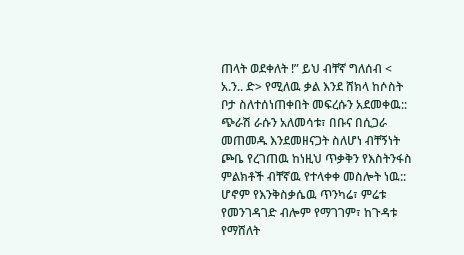ጠላት ወደቀለት !” ይህ ብቸኛ ግለሰብ < አ.ን.. ድ> የሚለዉ ቃል እንደ ሸክላ ከሶስት ቦታ ስለተሰነጠቀበት መፍረሱን አደመቀዉ:: ጭራሽ ራሱን አለመሳቱ፣ በቡና በሲጋራ መጠመዱ እንደመዘናጋት ስለሆነ ብቸኝነት ጮቤ የረገጠዉ ከነዚህ ጥቃቅን የእስትንፋስ ምልክቶች ብቸኛዉ የተላቀቀ መስሎት ነዉ:: ሆኖም የእንቅስቃሴዉ ጥንካሬ፣ ምሬቱ የመንገዳገድ ብሎም የማገገም፣ ከጉዳቱ የማሸለት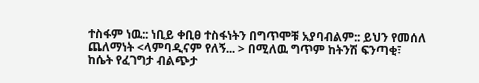ተስፋም ነዉ:: ነቢይ ቀቢፀ ተስፋነትን በግጥሞቹ አያባብልም:: ይህን የመሰለ ጨለማነት <ላምባዲናም የለኝ... > በሚለዉ ግጥም ከትንሽ ፍንጣቂ፣ ከሴት የፈገግታ ብልጭታ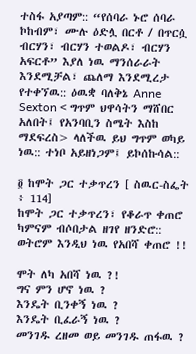ተስፋ አያጣም:: “የሰባራ ኑሮ ሰባራ ኮከብም፣ ሙሉ ዕድሏ በርቶ / በጥርሷ ብርሃን፣ ብርሃን ተወልዶ፣ ብርሃን አፍርቶ” እያለ ነዉ ማንሰራራት እንደሚቻል፣ ጨለማ እንደሚረታ የተቀኘዉ:: ዕዉቋ ባለቅኔ Anne Sexton < ግጥም ህዋሳትን ማሸበር አለበት፤ የአንባቢን ስሜት እስከ ማደፍረስ> ላለችዉ ይህ ግጥም ወካይ ነዉ:: ተነቦ አይዘነጋም፤ ይኮሰኩሳል::

፬ ከሞት ጋር ተቃጥረን [ ስዉር-ስፌት ፥ 114]
ከሞት ጋር ተቃጥረን፣ የቆራጥ ቀጠሮ
ካምናም ብሶበታል ዘገየ ዘንድሮ::
ወትሮም እንዲህ ነዉ የአበሻ ቀጠሮ !!

ሞት ለካ አበሻ ነዉ ?!
ግና ምን ሆኖ ነዉ ?
እንዴት ቢንቀኝ ነዉ ?
እንዴት ቢፈራኝ ነዉ ?
መንገዱ ረዘመ ወይ መንገዱ ጠፋዉ ?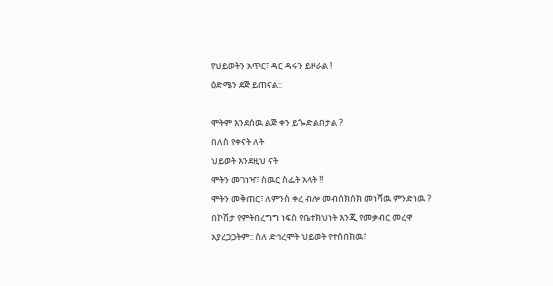የህይወትን አጥር፣ ዳር ዳሩን ይዞራል !
ዕድሜን ደጅ ይጠናል::

ሞትም እንደሰዉ ልጅ ቀን ይጐድልበታል ?
በለስ የቀናት ለት
ህይወት እንደዚህ ናት
ሞትን መገነዣ፣ ስዉር ስፌት አላት !!
ሞትን መቅጠር፣ ለምንስ ቀረ ብሎ መብሰክሰክ መነሻዉ ምንድነዉ ? በኮሽታ የምትበረግግ ነፍስ የቤተክህነት እንጂ የመቃብር መረዋ አያረጋጋትም:: ስለ ድኅረሞት ህይወት የተሰበከዉ፣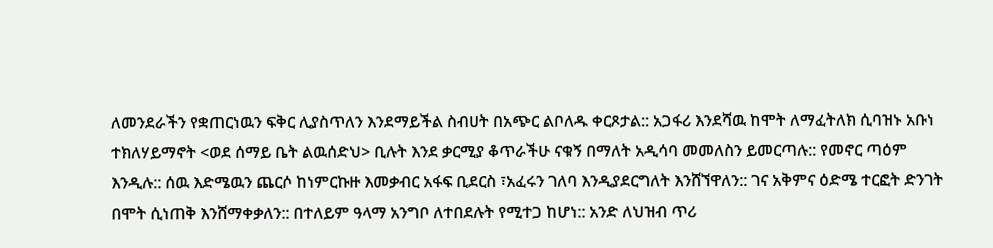ለመንደራችን የቋጠርነዉን ፍቅር ሊያስጥለን እንደማይችል ስብሀት በአጭር ልቦለዱ ቀርጾታል:: አጋፋሪ እንደሻዉ ከሞት ለማፈትለክ ሲባዝኑ አቡነ ተክለሃይማኖት <ወደ ሰማይ ቤት ልዉሰድህ> ቢሉት እንደ ቃርሚያ ቆጥራችሁ ናቁኝ በማለት አዲሳባ መመለስን ይመርጣሉ:: የመኖር ጣዕም እንዲሉ:: ሰዉ እድሜዉን ጨርሶ ከነምርኩዙ እመቃብር አፋፍ ቢደርስ ፣አፈሩን ገለባ እንዲያደርግለት እንሸኘዋለን:: ገና አቅምና ዕድሜ ተርፎት ድንገት በሞት ሲነጠቅ እንሸማቀቃለን:: በተለይም ዓላማ አንግቦ ለተበደሉት የሚተጋ ከሆነ:: አንድ ለህዝብ ጥሪ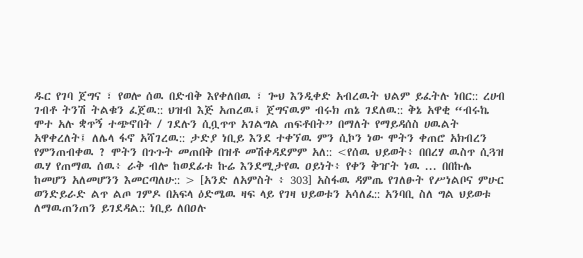ዱር የገባ ጀግና ፣ የወሎ ሰዉ በድብቅ እየቀለበዉ ፣ ጐህ እንዲቀድ አብረዉት ህልም ይፈትሉ ነበር:: ረሀብ ገብቶ ትንሽ ትልቁን ፈጀዉ:: ህዝብ እጅ አጠረዉ፤ ጀግናዉም ብሩክ ጠኔ ገደለዉ:: ቅኔ አዋቂ “ብሩኬ ሞተ አሉ ቋጥኝ ተጭኖበት / ገደሉን ሲቧጥጥ አገልግል ጠፍቶበት” በማለት የማይዳሰስ ሀዉልት አዋቀረለት፤ ለሌላ ፋኖ አሻገረዉ:: ታድያ ነቢይ እንደ ተቀኘዉ ምን ሲኮን ነው ሞትን ቀጠሮ አክብረን የምንጠብቀዉ ? ሞትን በጉጉት መጠበቅ በዝቶ መሽቀዳደምም አለ:: <የሰዉ ህይወት፥ በበረሃ ዉስጥ ሲጓዝ ዉሃ የጠማዉ ሰዉ፥ ራቅ ብሎ ከወደፊቱ ኩሬ እንደሚታየዉ ዐይነት፥ የቀን ቅዠት ነዉ ... በበኩሌ ከመሆን አለመሆንን እመርጣለሁ:: > [አንድ ለአምስት ፥ 303] አስፋዉ ዳምጤ የገለፁት የሥነልቦና ምሁር ወንድይራድ ልጥ ልጦ ገምዶ በአፍላ ዕድሜዉ ዛፍ ላይ የገዛ ህይወቱን አሳለፈ:: አንባቢ ስለ ግል ህይወቱ ለማዉጠንጠን ይገደዳል:: ነቢይ ለበዐሉ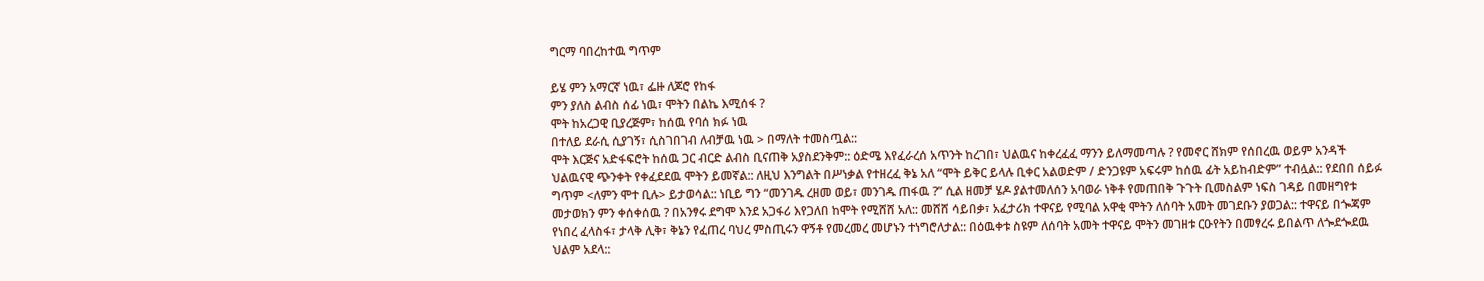ግርማ ባበረከተዉ ግጥም

ይሄ ምን አማርኛ ነዉ፣ ፌዙ ለጆሮ የከፋ
ምን ያለስ ልብስ ሰፊ ነዉ፣ ሞትን በልኬ እሚሰፋ ?
ሞት ከአረጋዊ ቢያረጅም፣ ከሰዉ የባሰ ክፉ ነዉ
በተለይ ደራሲ ሲያገኝ፣ ሲስገበገብ ለብቻዉ ነዉ > በማለት ተመስጧል::
ሞት እርጅና አድፋፍሮት ከሰዉ ጋር ብርድ ልብስ ቢናጠቅ አያስደንቅም:: ዕድሜ እየፈራረሰ አጥንት ከረገበ፣ ህልዉና ከቀረፈፈ ማንን ይለማመጣሉ ? የመኖር ሸክም የሰበረዉ ወይም አንዳች ህልዉናዊ ጭንቀት የቀፈደደዉ ሞትን ይመኛል:: ለዚህ እንግልት በሥነቃል የተዘረፈ ቅኔ አለ “ሞት ይቅር ይላሉ ቢቀር አልወድም / ድንጋዩም አፍሩም ከሰዉ ፊት አይከብድም” ተብሏል:: የደበበ ሰይፉ ግጥም <ለምን ሞተ ቢሉ> ይታወሳል:: ነቢይ ግን “መንገዱ ረዘመ ወይ፣ መንገዱ ጠፋዉ ?” ሲል ዘመቻ ሄዶ ያልተመለሰን አባወራ ነቅቶ የመጠበቅ ጉጉት ቢመስልም ነፍስ ገዳይ በመዘግየቱ መታወክን ምን ቀሰቀሰዉ ? በአንፃሩ ደግሞ እንደ አጋፋሪ እየጋለበ ከሞት የሚሸሸ አለ:: መሸሸ ሳይበቃ፣ አፈታሪክ ተዋናይ የሚባል አዋቂ ሞትን ለሰባት አመት መገደቡን ያወጋል:: ተዋናይ በጐጃም የነበረ ፈላስፋ፣ ታላቅ ሊቅ፣ ቅኔን የፈጠረ ባህረ ምስጢሩን ዋኝቶ የመረመረ መሆኑን ተነግሮለታል:: በዕዉቀቱ ስዩም ለሰባት አመት ተዋናይ ሞትን መገዘቱ ርዑየትን በመፃረሩ ይበልጥ ለጐደጐደዉ ህልም አደላ::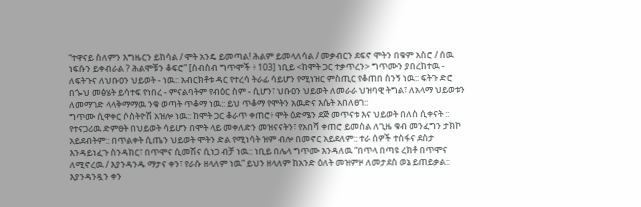“ተዋናይ ስለምን እግዜርን ይከሳል / ሞት አንዴ ይመጣል! ሕልም ይመላለሳል / መቃብርን ደፍኖ ሞትን በቁም አስሮ / ሰዉ ነፍሱን ይቀብራል ? ሕልሞቹን ቆፍሮ” [ስብስብ ግጥሞች ፥ 103] ነቢይ <ከሞት ጋር ተቃጥረን> ግጥሙን ያበረከተዉ - ለፍትጉና ለህቡዐን ህይወት - ነዉ:: አብርክቶቱ ዳር የተረሳ ትራፊ ሳይሆን የሚነዝር ምስጢር የቆጠበ ስንኝ ነዉ:: ፍትጉ ድሮ በጐህ መፅሄት ይሳተፍ የነበረ - ምናልባትም የብዕር ስም - ሲሆን፣ ህቡዐን ህይወት ለመራራ ህዝባዊ ትግል፣ ለአላማ ህይወቱን ለመማገድ ላላቅማማዉ ንቁ ወጣት ጥቆማ ነዉ:: ይህ ጥቆማ የሞትን አዉድና እሴት አበለፀገ::
ግጥሙ ሲዋቀር ሶስትዮሽ አዝሎ ነዉ:: ከሞት ጋር ቆራጥ ቀጠሮ፥ ሞት ዕድሜን ደጅ መጥናቱ እና ህይወት በለስ ሲቀናት :: የተናጋሪዉ ድምፀት በህይወት ሳይሆን በሞት ላይ መቀለድን መዝናናትን፣ የአበሻ ቀጠሮ ይመስል ለጊዜ ቁብ መንፈግን ታክኮ አይደብትም:: በጥልቀት ሲጤን ህይወት ሞትን ድል የሚነሳት ዝም ብሎ በመኖር አይደለም:: ተራ ሰዎች ተስፋና ደስታ እንዳይነፈጉ ስንዳክር፣ በጥሞና ሲመሽና ሲነጋ ብቻ ነዉ:: ነቢይ በሌላ ግጥሙ እንዳለዉ “በጥላ በጣዩ ረክቶ በጥሞና ለሚኖረዉ / እያንዳንዱ ማታና ቀን፣ የራሱ ዘላለም ነዉ” ይህን ዘላለም ከአንድ ዕለት መዝምዞ ለመታደስ ወኔ ይጠይቃል:: እያንዳንዷን ቀን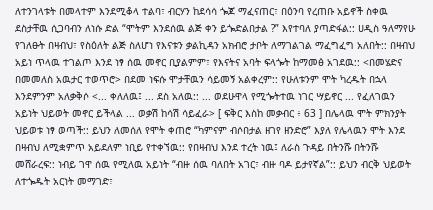ለተንገላቱት በመላተም እንደሚቆላ ተልባ፣ ብርሃን ከደሳሳ ጐጆ ማፈናጠር፣ በዕንባ የረጠቡ አይኖች ስቀዉ ደስታቸዉ ሲጋባብን ለነሱ ድል “ሞትም እንደሰዉ ልጅ ቀን ይጐድልበታል ?” እየተባለ ያጣድፋል:: ሀዲስ ዓለማየሁ የገለፁት በዛብህ፣ የስዕለት ልጅ ስለሆነ የእናቱን ቃልኪዳን አክብሮ ታቦት ለማገልገል ማፈግፈግ አለበት:: በዛብህ አይነ ጥላዉ ተገልጦ እንደ ነፃ ሰዉ መኖር ቢያልምም፣ የእናትና አባት ፍላጐት ከማመፅ አገደዉ:: <በመሄድና በመመለስ አዉታር ተወጥሮ> በደመ ነፍሱ ሞታቸዉን ሳይመኝ አልቀረም:: የሁለቱንም ሞት ካረዱት በኋላ እንደምንም አለቃቅሶ <... ቀለለዉ፤ ... ደስ አለዉ:: ... ወደሁዋላ የሚጐትተዉ ነገር ሣይኖር ... የፈለገዉን አይነት ህይወት መኖር ይችላል ... ወቃሽ ከሳሽ ሳይፈራ> [ ፍቅር እስከ መቃብር ፥ 63 ] በሌላዉ ሞት ምክንያት ህይወቱ ነፃ ወጣች:: ይህን ለመሰለ የሞት ቀጠሮ “ካምናም ብሶበታል ዘገየ ዘንድሮ” እያለ የሌላዉን ሞት እንደ በዛብህ ለሚቋምጥ አይደለም ነቢይ የተቀኘዉ:: የበዛብህ እንደ ተረት ነዉ፤ ለራስ ጉዳይ በትንሹ በትንሹ መሸራረፍ:: ነብይ ገዋ ሰዉ የሚለዉ አይነት “ብዙ ሰዉ ባለበት አገር፣ ብዙ ባዶ ይታየኛል”:: ይህን ብርቅ ህይወት ለተጐዱት አርነት መማገድ፣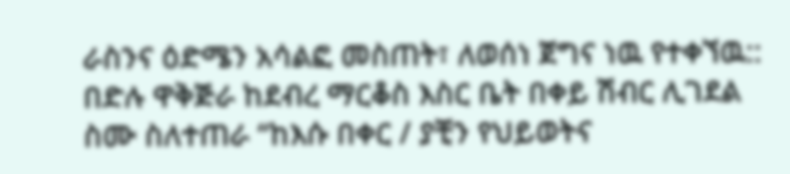ራስንና ዕድሜን አሳልፎ መስጠት፣ ለወሰነ ጀግና ነዉ የተቀኘዉ:: በድሉ ዋቅጅራ ከደብረ ማርቆስ እስር ቤት በቀይ ሽብር ሊገደል ስሙ ስለተጠራ “ከእሱ በቀር / ያቺን የህይወትና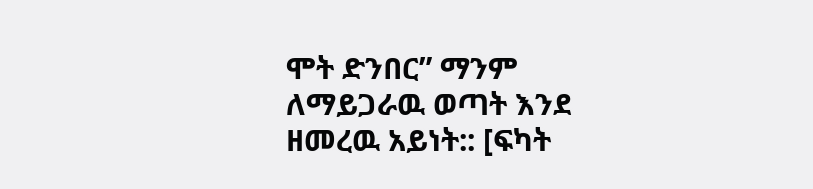ሞት ድንበር” ማንም ለማይጋራዉ ወጣት እንደ ዘመረዉ አይነት:: [ፍካት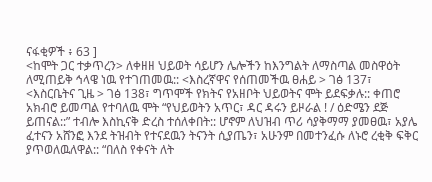ናፋቂዎች ፥ 63 ]
<ከሞት ጋር ተቃጥረን> ለቀዘዘ ህይወት ሳይሆን ሌሎችን ከእንግልት ለማስጣል መስዋዕት ለሚጠይቅ ኅላዌ ነዉ የተገጠመዉ:: <እስረኛዋና የሰጠመችዉ ፀሐይ > ገፅ 137፣ <እስርቤትና ጊዜ > ገፅ 138፣ ግጥሞች የክትና የአዘቦት ህይወትና ሞት ይደፍቃሉ:: ቀጠሮ አክብሮ ይመጣል የተባለዉ ሞት “የህይወትን አጥር፣ ዳር ዳሩን ይዞራል ! / ዕድሜን ደጅ ይጠናል::” ተብሎ እስኪናቅ ድረስ ተሰለቀበት:: ሆኖም ለህዝብ ጥሪ ሳያቅማማ ያመፀዉ፣ አያሌ ፈተናን አሸንፎ እንደ ትዝብት የተናደዉን ትናንት ሲያጤን፣ አሁንም በመተንፈሱ ለኑሮ ረቂቅ ፍቅር ያጥወለዉለዋል:: “በለስ የቀናት ለት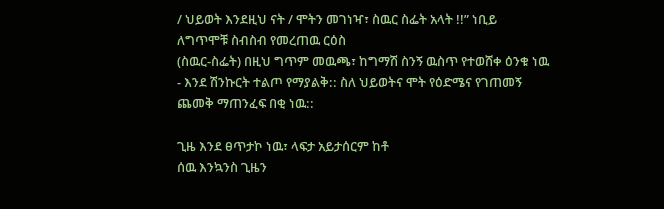/ ህይወት እንደዚህ ናት / ሞትን መገነዣ፣ ስዉር ስፌት አላት !!” ነቢይ ለግጥሞቹ ስብስብ የመረጠዉ ርዕስ
(ስዉር-ስፌት) በዚህ ግጥም መዉጫ፣ ከግማሽ ስንኝ ዉስጥ የተወሸቀ ዕንቁ ነዉ - እንደ ሽንኩርት ተልጦ የማያልቅ:: ስለ ህይወትና ሞት የዕድሜና የገጠመኝ ጨመቅ ማጠንፈፍ በቂ ነዉ::

ጊዜ እንደ ፀጥታኮ ነዉ፣ ላፍታ አይታሰርም ከቶ
ሰዉ እንኳንስ ጊዜን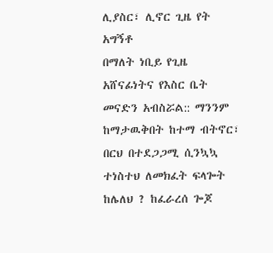ሊያስር፣ ሊኖር ጊዜ የት አግኝቶ
በማለት ነቢይ የጊዜ አሸናፊነትና የእስር ቤት መናድን አብስሯል:: ማንንም ከማታዉቅበት ከተማ ብትኖር፣ በርህ በተደጋጋሚ ሲንኳኳ ተነስተህ ለመክፈት ፍላጐት ከሌለህ ? ከፈራረሰ ጐጆ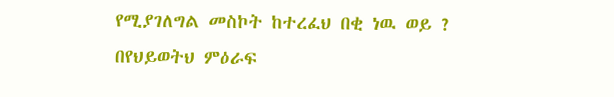የሚያገለግል መስኮት ከተረፈህ በቂ ነዉ ወይ ? በየህይወትህ ምዕራፍ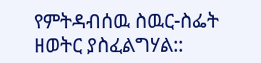የምትዳብሰዉ ስዉር-ስፌት ዘወትር ያስፈልግሃል::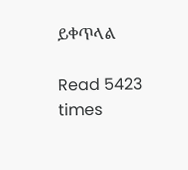ይቀጥላል

Read 5423 times